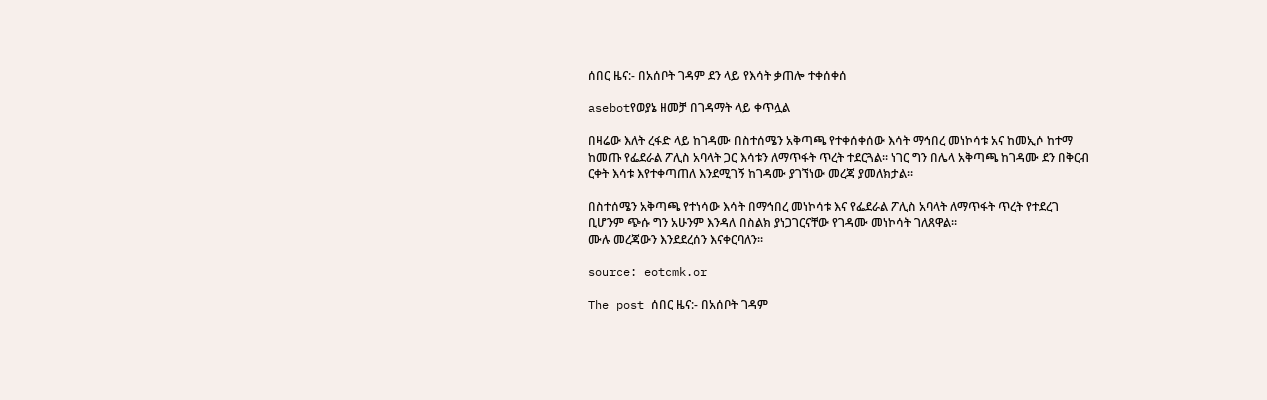ሰበር ዜና:- በአሰቦት ገዳም ደን ላይ የእሳት ቃጠሎ ተቀሰቀሰ

asebotየወያኔ ዘመቻ በገዳማት ላይ ቀጥሏል

በዛሬው እለት ረፋድ ላይ ከገዳሙ በስተሰሜን አቅጣጫ የተቀሰቀሰው እሳት ማኅበረ መነኮሳቱ አና ከመኢሶ ከተማ ከመጡ የፌደራል ፖሊስ አባላት ጋር እሳቱን ለማጥፋት ጥረት ተደርጓል፡፡ ነገር ግን በሌላ አቅጣጫ ከገዳሙ ደን በቅርብ ርቀት እሳቱ እየተቀጣጠለ እንደሚገኝ ከገዳሙ ያገኘነው መረጃ ያመለክታል፡፡

በስተሰሜን አቅጣጫ የተነሳው እሳት በማኅበረ መነኮሳቱ እና የፌደራል ፖሊስ አባላት ለማጥፋት ጥረት የተደረገ ቢሆንም ጭሱ ግን አሁንም እንዳለ በስልክ ያነጋገርናቸው የገዳሙ መነኮሳት ገለጸዋል፡፡
ሙሉ መረጃውን እንደደረሰን እናቀርባለን፡፡

source: eotcmk.or

The post ሰበር ዜና:- በአሰቦት ገዳም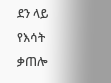ደን ላይ የእሳት ቃጠሎ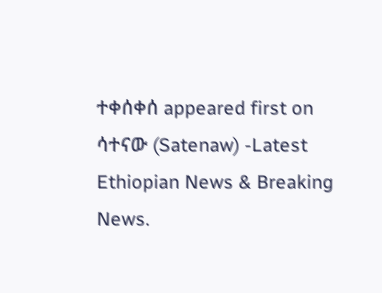ተቀሰቀሰ appeared first on ሳተናው (Satenaw) -Latest Ethiopian News & Breaking News.